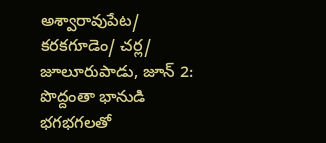అశ్వారావుపేట/ కరకగూడెం/ చర్ల/ జూలూరుపాడు, జూన్ 2: పొద్దంతా భానుడి భగభగలతో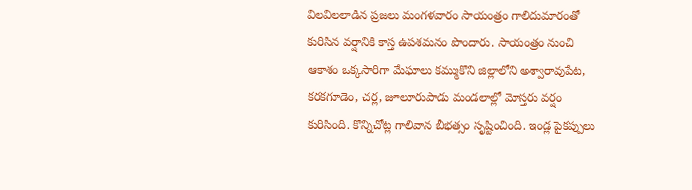విలవిలలాడిన ప్రజలు మంగళవారం సాయంత్రం గాలిదుమారంతో కురిసిన వర్షానికి కాస్త ఉపశమనం పొందారు. సాయంత్రం నుంచి ఆకాశం ఒక్కసారిగా మేఘాలు కమ్ముకొని జిల్లాలోని అశ్వారావుపేట, కరకగూడెం, చర్ల, జూలూరుపాడు మండలాల్లో మోస్తరు వర్షం కురిసింది. కొన్నిచోట్ల గాలివాన బీభత్సం సృష్టించింది. ఇండ్ల పైకప్పులు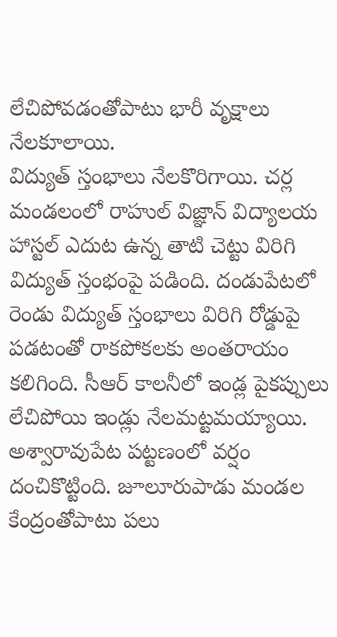లేచిపోవడంతోపాటు భారీ వృక్షాలు నేలకూలాయి.
విద్యుత్ స్తంభాలు నేలకొరిగాయి. చర్ల మండలంలో రాహుల్ విజ్ఞాన్ విద్యాలయ హాస్టల్ ఎదుట ఉన్న తాటి చెట్టు విరిగి విద్యుత్ స్తంభంపై పడింది. దండుపేటలో రెండు విద్యుత్ స్తంభాలు విరిగి రోడ్డుపై పడటంతో రాకపోకలకు అంతరాయం కలిగింది. సీఆర్ కాలనీలో ఇండ్ల పైకప్పులు లేచిపోయి ఇండ్లు నేలమట్టమయ్యాయి. అశ్వారావుపేట పట్టణంలో వర్షం దంచికొట్టింది. జూలూరుపాడు మండల కేంద్రంతోపాటు పలు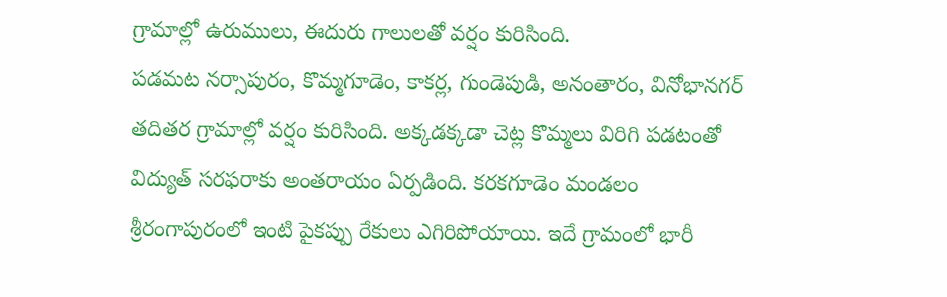గ్రామాల్లో ఉరుములు, ఈదురు గాలులతో వర్షం కురిసింది.
పడమట నర్సాపురం, కొమ్మగూడెం, కాకర్ల, గుండెపుడి, అనంతారం, వినోభానగర్ తదితర గ్రామాల్లో వర్షం కురిసింది. అక్కడక్కడా చెట్ల కొమ్మలు విరిగి పడటంతో విద్యుత్ సరఫరాకు అంతరాయం ఏర్పడింది. కరకగూడెం మండలం శ్రీరంగాపురంలో ఇంటి పైకప్పు రేకులు ఎగిరిపోయాయి. ఇదే గ్రామంలో భారీ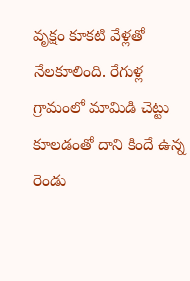వృక్షం కూకటి వేళ్లతో నేలకూలింది. రేగుళ్ల గ్రామంలో మామిడి చెట్టు కూలడంతో దాని కిందే ఉన్న రెండు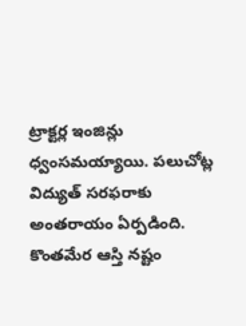ట్రాక్టర్ల ఇంజిన్లు ధ్వంసమయ్యాయి. పలుచోట్ల విద్యుత్ సరఫరాకు అంతరాయం ఏర్పడింది. కొంతమేర ఆస్తి నష్టం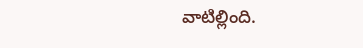వాటిల్లింది.